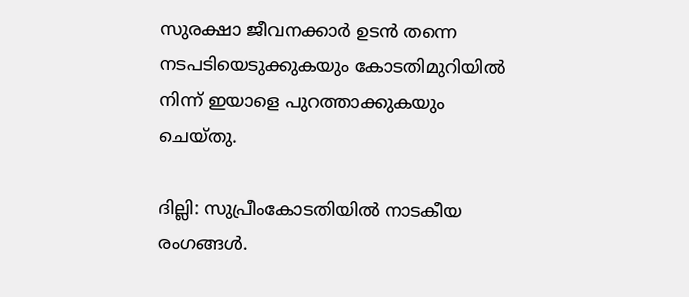സുരക്ഷാ ജീവനക്കാർ ഉടൻ തന്നെ നടപടിയെടുക്കുകയും കോടതിമുറിയിൽ നിന്ന് ഇയാളെ പുറത്താക്കുകയും ചെയ്തു.

ദില്ലി: സുപ്രീംകോടതിയിൽ നാടകീയ രംഗങ്ങൾ.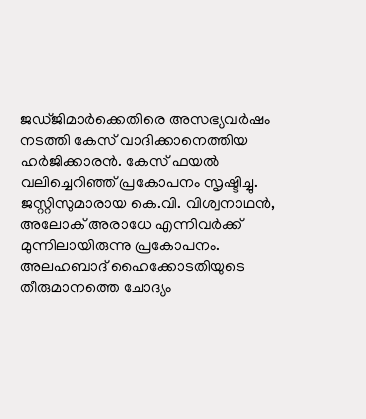ജഡ്ജിമാർക്കെതിരെ അസഭ്യവർഷം നടത്തി കേസ് വാദിക്കാനെത്തിയ ഹർജിക്കാരൻ. കേസ് ഫയൽ വലിച്ചെറിഞ്ഞ് പ്രകോപനം സൃഷ്ടിച്ചു. ജസ്റ്റിസുമാരായ കെ.വി. വിശ്വനാഥൻ, അലോക് അരാധേ എന്നിവർക്ക് മുന്നിലായിരുന്നു പ്രകോപനം. അലഹബാദ് ഹൈക്കോടതിയുടെ തീരുമാനത്തെ ചോദ്യം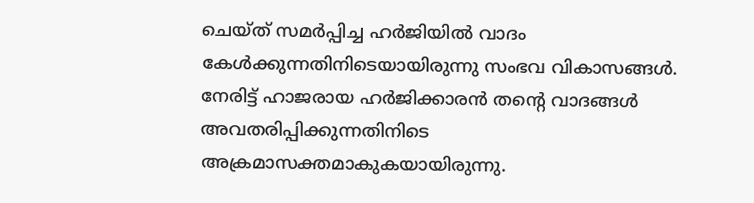ചെയ്ത് സമർപ്പിച്ച ഹർജിയിൽ വാദം കേൾക്കുന്നതിനിടെയായിരുന്നു സംഭവ വികാസങ്ങൾ. നേരിട്ട് ഹാജരായ ഹർജിക്കാരൻ തന്റെ വാദങ്ങൾ അവതരിപ്പിക്കുന്നതിനിടെ അക്രമാസക്തമാകുകയായിരുന്നു.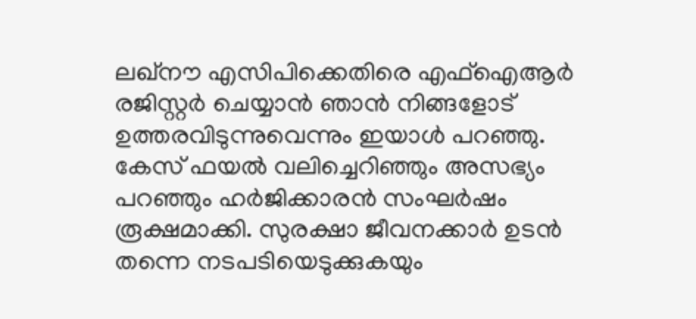ലഖ്നൗ എസിപിക്കെതിരെ എഫ്‌ഐആർ രജിസ്റ്റർ ചെയ്യാൻ ഞാൻ നിങ്ങളോട് ഉത്തരവിടുന്നുവെന്നും ഇയാൾ പറഞ്ഞു. കേസ് ഫയൽ വലിച്ചെറിഞ്ഞും അസഭ്യം പറഞ്ഞും ഹർജിക്കാരൻ സംഘർഷം രൂക്ഷമാക്കി. സുരക്ഷാ ജീവനക്കാർ ഉടൻ തന്നെ നടപടിയെടുക്കുകയും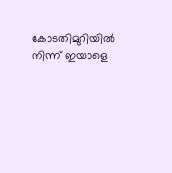കോടതിമുറിയിൽ നിന്ന് ഇയാളെ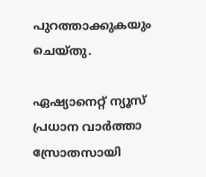പുറത്താക്കുകയും ചെയ്തു.

ഏഷ്യാനെറ്റ് ന്യൂസ് പ്രധാന വാർത്താ സ്രോതസായി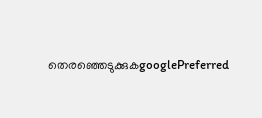തെരഞ്ഞെടുക്കുകgooglePreferred